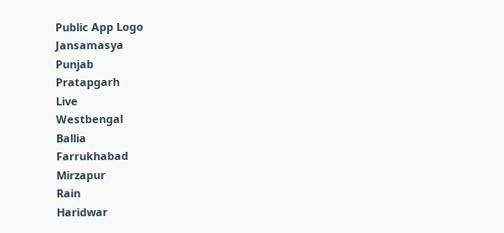Public App Logo
Jansamasya
Punjab
Pratapgarh
Live
Westbengal
Ballia
Farrukhabad
Mirzapur
Rain
Haridwar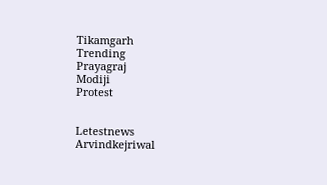Tikamgarh
Trending
Prayagraj
Modiji
Protest


Letestnews
Arvindkejriwal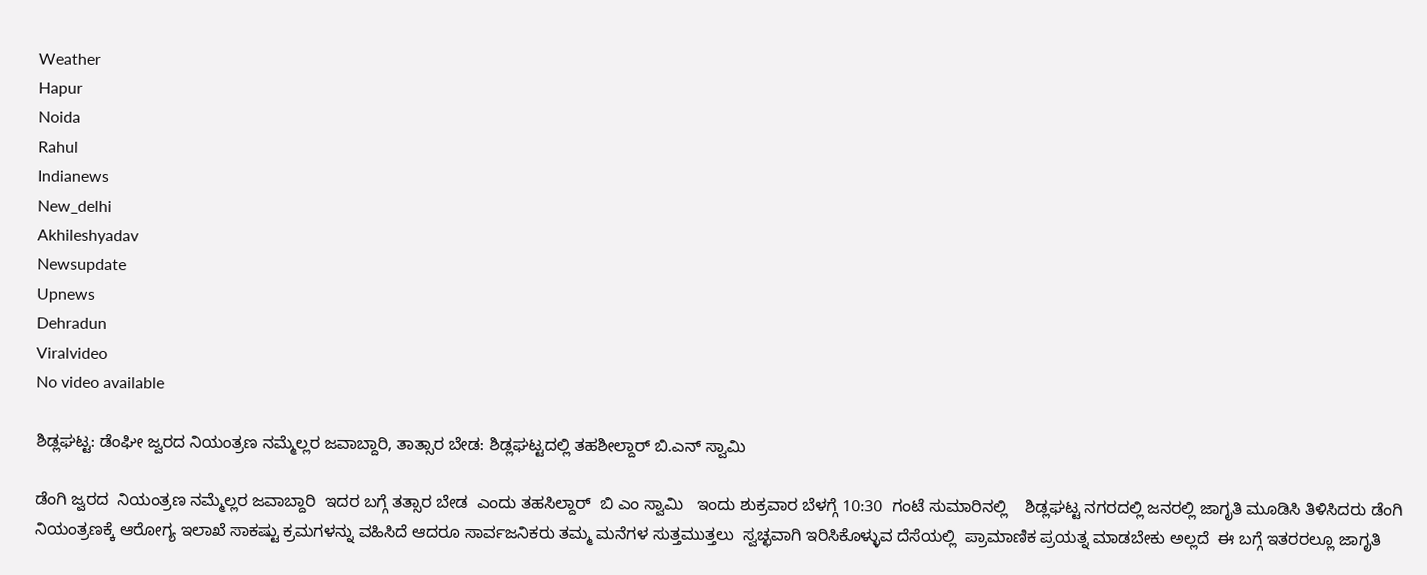Weather
Hapur
Noida
Rahul
Indianews
New_delhi
Akhileshyadav
Newsupdate
Upnews
Dehradun
Viralvideo
No video available

ಶಿಡ್ಲಘಟ್ಟ: ಡೆಂಘೀ ಜ್ವರದ ನಿಯಂತ್ರಣ ನಮ್ಮೆಲ್ಲರ ಜವಾಬ್ದಾರಿ, ತಾತ್ಸಾರ ಬೇಡ: ಶಿಡ್ಲಘಟ್ಟದಲ್ಲಿ ತಹಶೀಲ್ದಾರ್ ಬಿ.ಎನ್ ಸ್ವಾಮಿ

ಡೆಂಗಿ ಜ್ವರದ  ನಿಯಂತ್ರಣ ನಮ್ಮೆಲ್ಲರ ಜವಾಬ್ದಾರಿ  ಇದರ ಬಗ್ಗೆ ತತ್ಸಾರ ಬೇಡ  ಎಂದು ತಹಸಿಲ್ದಾರ್  ಬಿ ಎಂ ಸ್ವಾಮಿ   ಇಂದು ಶುಕ್ರವಾರ ಬೆಳಗ್ಗೆ 10:30  ಗಂಟೆ ಸುಮಾರಿನಲ್ಲಿ    ಶಿಡ್ಲಘಟ್ಟ ನಗರದಲ್ಲಿ ಜನರಲ್ಲಿ ಜಾಗೃತಿ ಮೂಡಿಸಿ ತಿಳಿಸಿದರು ಡೆಂಗಿ ನಿಯಂತ್ರಣಕ್ಕೆ ಆರೋಗ್ಯ ಇಲಾಖೆ ಸಾಕಷ್ಟು ಕ್ರಮಗಳನ್ನು ವಹಿಸಿದೆ ಆದರೂ ಸಾರ್ವಜನಿಕರು ತಮ್ಮ ಮನೆಗಳ ಸುತ್ತಮುತ್ತಲು  ಸ್ವಚ್ಛವಾಗಿ ಇರಿಸಿಕೊಳ್ಳುವ ದೆಸೆಯಲ್ಲಿ  ಪ್ರಾಮಾಣಿಕ ಪ್ರಯತ್ನ ಮಾಡಬೇಕು ಅಲ್ಲದೆ  ಈ ಬಗ್ಗೆ ಇತರರಲ್ಲೂ ಜಾಗೃತಿ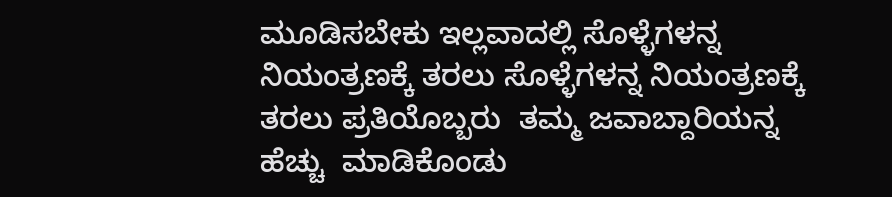ಮೂಡಿಸಬೇಕು ಇಲ್ಲವಾದಲ್ಲಿ ಸೊಳ್ಳೆಗಳನ್ನ  ನಿಯಂತ್ರಣಕ್ಕೆ ತರಲು ಸೊಳ್ಳೆಗಳನ್ನ ನಿಯಂತ್ರಣಕ್ಕೆ  ತರಲು ಪ್ರತಿಯೊಬ್ಬರು  ತಮ್ಮ ಜವಾಬ್ದಾರಿಯನ್ನ  ಹೆಚ್ಚು  ಮಾಡಿಕೊಂಡು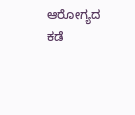ಆರೋಗ್ಯದ ಕಡೆ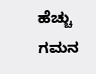ಹೆಚ್ಚು ಗಮನ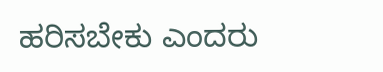ಹರಿಸಬೇಕು ಎಂದರು